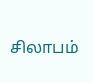சிலாபம்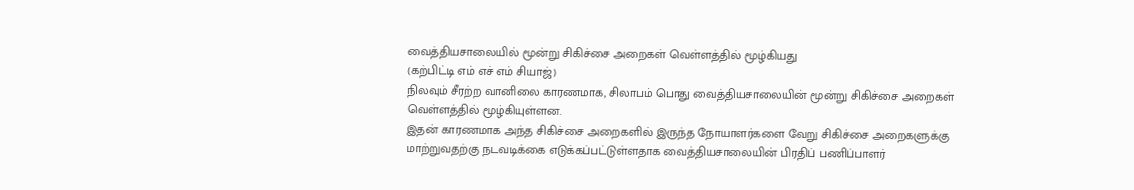வைத்தியசாலையில் மூன்று சிகிச்சை அறைகள் வெள்ளத்தில் மூழ்கியது
(கற்பிட்டி எம் எச் எம் சியாஜ்)
நிலவும் சீரற்ற வானிலை காரணமாக, சிலாபம் பொது வைத்தியசாலையின் மூன்று சிகிச்சை அறைகள் வெள்ளத்தில் மூழ்கியுள்ளன.
இதன் காரணமாக அந்த சிகிச்சை அறைகளில் இருந்த நோயாளர்களை வேறு சிகிச்சை அறைகளுக்கு மாற்றுவதற்கு நடவடிக்கை எடுக்கப்பட்டுள்ளதாக வைத்தியசாலையின் பிரதிப் பணிப்பாளர்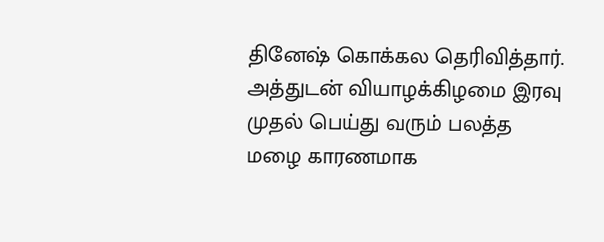தினேஷ் கொக்கல தெரிவித்தார்.
அத்துடன் வியாழக்கிழமை இரவு முதல் பெய்து வரும் பலத்த மழை காரணமாக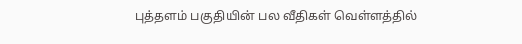புத்தளம் பகுதியின் பல வீதிகள் வெள்ளத்தில்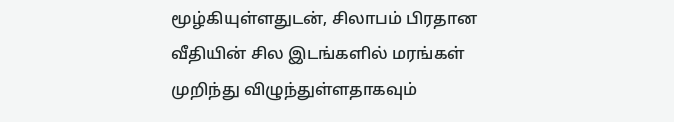மூழ்கியுள்ளதுடன், சிலாபம் பிரதான வீதியின் சில இடங்களில் மரங்கள் முறிந்து விழுந்துள்ளதாகவும்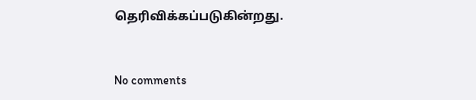தெரிவிக்கப்படுகின்றது.


No comments